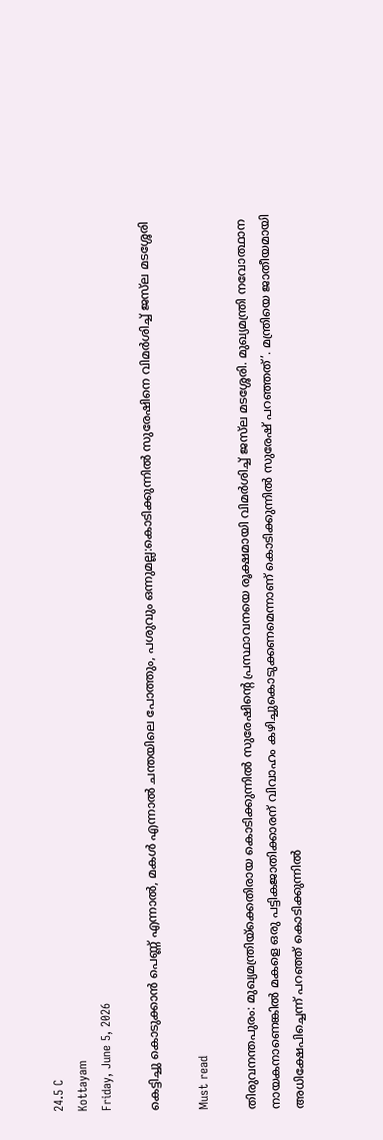24.5 C
Kottayam
Friday, June 5, 2026

കെട്ടിച്ചു കൊടുക്കാൻ പെണ്ണ് എന്നാൽ, മകൾ എന്നാൽ ചന്തയിലെ പോത്തും, പശുവും ഒന്നുമല്ല:കൊടിക്കുന്നിൽ സുരേഷിനെ വിമർശിച്ച് ജസ്‌ല മടശ്ശേരി

Must read

തിരുവനന്തപുരം: മുഖ്യമന്ത്രിയ്ക്കെതിരായ കൊടിക്കുന്നിൽ സുരേഷിന്റെ പ്രസ്ഥാവനയെ രൂക്ഷമായി വിമർശിച്ച് ജസ്‌ല മടശ്ശേരി. മുഖ്യമന്ത്രി നവോത്ഥാന നായകനാണെങ്കില്‍ മകളെ ഒരു പട്ടികജാതിക്കാരന് വിവാഹം കഴിച്ചുകൊടുക്കണമെന്നാണ് കൊടിക്കുന്നില്‍ സുരേഷ് പറഞ്ഞത്’. മന്ത്രിയെ ജാതീയമായി അധിക്ഷേപിച്ചെന്ന് പറഞ്ഞ് കൊടിക്കുന്നിൽ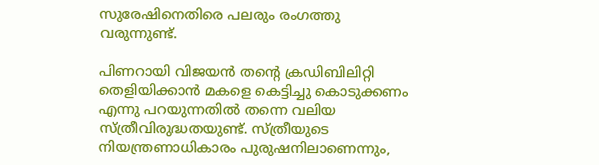സുരേഷിനെതിരെ പലരും രംഗത്തു വരുന്നുണ്ട്.

പിണറായി വിജയൻ തന്റെ ക്രഡിബിലിറ്റി തെളിയിക്കാൻ മകളെ കെട്ടിച്ചു കൊടുക്കണം എന്നു പറയുന്നതിൽ തന്നെ വലിയ സ്ത്രീവിരുദ്ധതയുണ്ട്. സ്ത്രീയുടെ നിയന്ത്രണാധികാരം പുരുഷനിലാണെന്നും,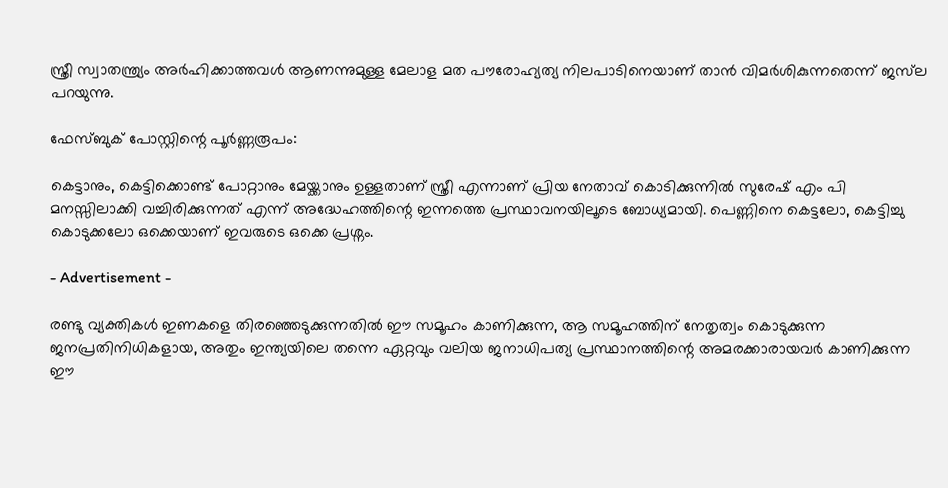സ്ത്രീ സ്വാതന്ത്ര്യം അർഹിക്കാത്തവൾ ആണന്നുമുള്ള മേലാള മത പൗരോഹ്യത്യ നിലപാടിനെയാണ് താൻ വിമർശികുന്നതെന്ന് ജസ്‌ല പറയുന്നു.

ഫേസ്ബുക് പോസ്റ്റിന്റെ പൂർണ്ണരൂപം:

കെട്ടാനും, കെട്ടിക്കൊണ്ട് പോറ്റാനും മേയ്ക്കാനും ഉള്ളതാണ് സ്ത്രീ എന്നാണ് പ്രിയ നേതാവ് കൊടിക്കുന്നിൽ സുരേഷ് എം പി മനസ്സിലാക്കി വച്ചിരിക്കുന്നത് എന്ന് അദ്ധേഹത്തിന്റെ ഇന്നത്തെ പ്രസ്ഥാവനയിലൂടെ ബോധ്യമായി. പെണ്ണിനെ കെട്ടലോ, കെട്ടിച്ചു കൊടുക്കലോ ഒക്കെയാണ് ഇവരുടെ ഒക്കെ പ്രശ്നം.

- Advertisement -

രണ്ടു വ്യക്തികൾ ഇണകളെ തിരഞ്ഞെടുക്കുന്നതിൽ ഈ സമൂഹം കാണിക്കുന്ന, ആ സമൂഹത്തിന് നേതൃത്വം കൊടുക്കുന്ന ജനപ്രതിനിധികളായ, അതും ഇന്ത്യയിലെ തന്നെ ഏറ്റവും വലിയ ജനാധിപത്യ പ്രസ്ഥാനത്തിന്റെ അമരക്കാരായവർ കാണിക്കുന്ന ഈ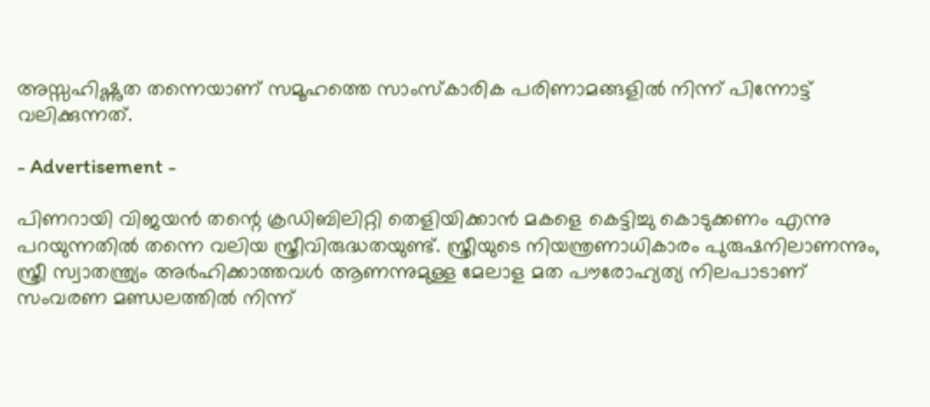അസ്സഹിഷ്ണുത തന്നെയാണ് സമൂഹത്തെ സാംസ്കാരിക പരിണാമങ്ങളിൽ നിന്ന് പിന്നോട്ട് വലിക്കുന്നത്.

- Advertisement -

പിണറായി വിജയൻ തന്റെ ക്രഡിബിലിറ്റി തെളിയിക്കാൻ മകളെ കെട്ടിച്ചു കൊടുക്കണം എന്നു പറയുന്നതിൽ തന്നെ വലിയ സ്ത്രീവിരുദ്ധതയുണ്ട്. സ്ത്രീയുടെ നിയന്ത്രണാധികാരം പുരുഷനിലാണന്നും, സ്ത്രീ സ്വാതന്ത്ര്യം അർഹിക്കാത്തവൾ ആണന്നുമുള്ള മേലാള മത പൗരോഹ്യത്യ നിലപാടാണ് സംവരണ മണ്ഡലത്തിൽ നിന്ന്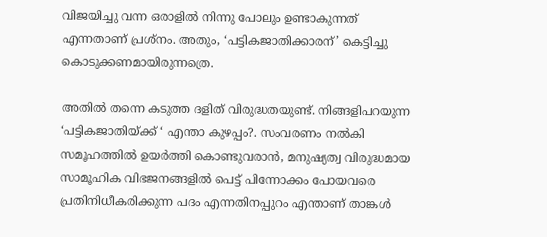വിജയിച്ചു വന്ന ഒരാളിൽ നിന്നു പോലും ഉണ്ടാകുന്നത് എന്നതാണ് പ്രശ്നം. അതും, ‘പട്ടികജാതിക്കാരന്’ കെട്ടിച്ചു കൊടുക്കണമായിരുന്നത്രെ.

അതിൽ തന്നെ കടുത്ത ദളിത് വിരുദ്ധതയുണ്ട്. നിങ്ങളിപറയുന്ന ‘പട്ടികജാതിയ്ക്ക് ‘ എന്താ കുഴപ്പം?. സംവരണം നൽകി സമൂഹത്തിൽ ഉയർത്തി കൊണ്ടുവരാൻ, മനുഷ്യത്വ വിരുദ്ധമായ സാമൂഹിക വിഭജനങ്ങളിൽ പെട്ട് പിന്നോക്കം പോയവരെ പ്രതിനിധീകരിക്കുന്ന പദം എന്നതിനപ്പുറം എന്താണ് താങ്കൾ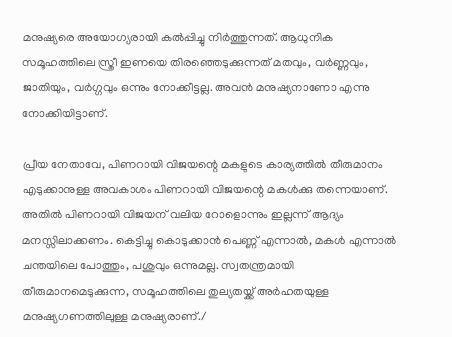മനുഷ്യരെ അയോഗ്യരായി കൽപ്പിച്ചു നിർത്തുന്നത്. ആധുനിക സമൂഹത്തിലെ സ്ത്രീ ഇണയെ തിരഞ്ഞെടുക്കുന്നത് മതവും, വർണ്ണവും, ജാതിയും, വർഗ്ഗവും ഒന്നും നോക്കീട്ടല്ല. അവൻ മനുഷ്യനാണോ എന്നു നോക്കിയിട്ടാണ്.

പ്രീയ നേതാവേ, പിണറായി വിജയന്റെ മകളുടെ കാര്യത്തിൽ തീരുമാനം എടുക്കാനുള്ള അവകാശം പിണറായി വിജയന്റെ മകൾക്കു തന്നെയാണ്. അതിൽ പിണറായി വിജയന് വലിയ റോളൊന്നും ഇല്ലന്ന് ആദ്യം മനസ്സിലാക്കണം. കെട്ടിച്ചു കൊടുക്കാൻ പെണ്ണ് എന്നാൽ, മകൾ എന്നാൽ ചന്തയിലെ പോത്തും, പശുവും ഒന്നുമല്ല. സ്വതന്ത്രമായി തീരുമാനമെടുക്കുന്ന, സമൂഹത്തിലെ തുല്യതയ്ക്ക് അർഹതയുള്ള മനുഷ്യഗണത്തിലുള്ള മനുഷ്യരാണ്./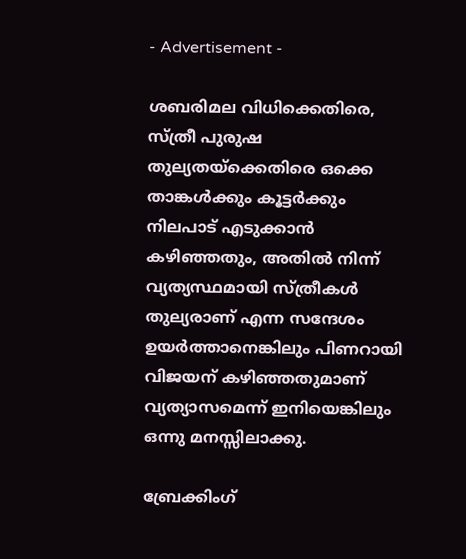- Advertisement -

ശബരിമല വിധിക്കെതിരെ, സ്ത്രീ പുരുഷ തുല്യതയ്ക്കെതിരെ ഒക്കെ താങ്കൾക്കും കൂട്ടർക്കും നിലപാട് എടുക്കാൻ കഴിഞ്ഞതും, അതിൽ നിന്ന് വ്യത്യസ്ഥമായി സ്ത്രീകൾ തുല്യരാണ് എന്ന സന്ദേശം ഉയർത്താനെങ്കിലും പിണറായി വിജയന് കഴിഞ്ഞതുമാണ് വ്യത്യാസമെന്ന് ഇനിയെങ്കിലും ഒന്നു മനസ്സിലാക്കു.

ബ്രേക്കിംഗ്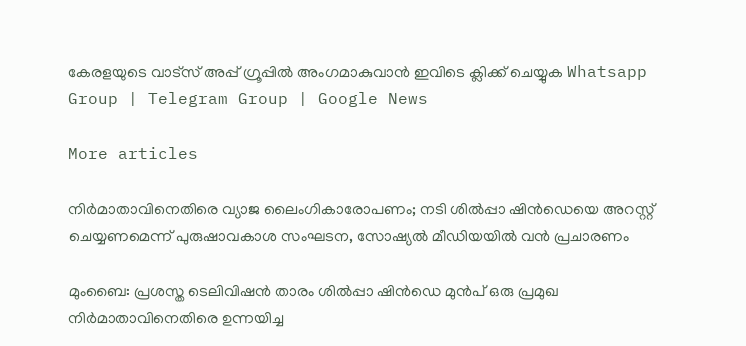കേരളയുടെ വാട്സ് അപ്പ് ഗ്രൂപ്പിൽ അംഗമാകുവാൻ ഇവിടെ ക്ലിക്ക് ചെയ്യുക Whatsapp Group | Telegram Group | Google News

More articles

നിർമാതാവിനെതിരെ വ്യാജ ലൈംഗികാരോപണം; നടി ശിൽപ്പാ ഷിൻഡെയെ അറസ്റ്റ് ചെയ്യണമെന്ന് പുരുഷാവകാശ സംഘടന, സോഷ്യൽ മീഡിയയിൽ വൻ പ്രചാരണം

മുംബൈ: പ്രശസ്ത ടെലിവിഷൻ താരം ശിൽപ്പാ ഷിൻഡെ മുൻപ് ഒരു പ്രമുഖ നിർമാതാവിനെതിരെ ഉന്നയിച്ച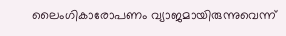ലൈംഗികാരോപണം വ്യാജമായിരുന്നുവെന്ന്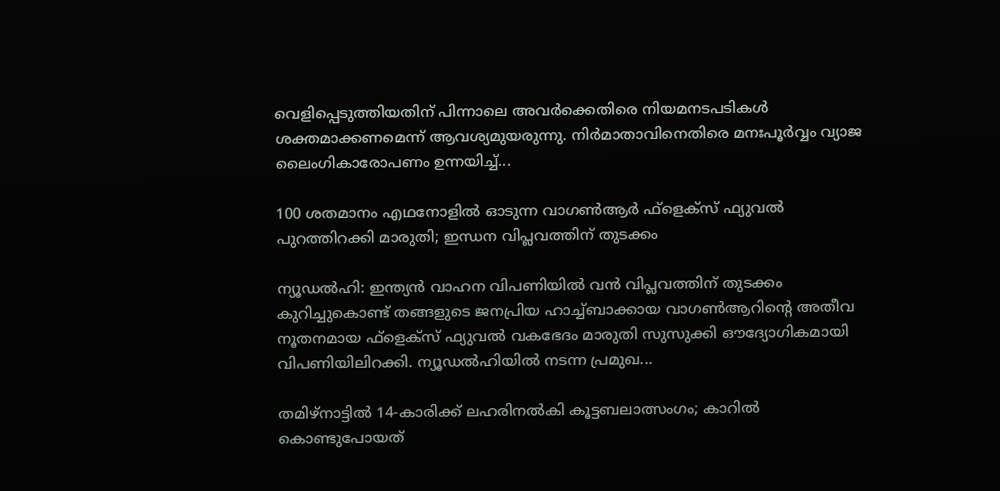വെളിപ്പെടുത്തിയതിന് പിന്നാലെ അവർക്കെതിരെ നിയമനടപടികൾ ശക്തമാക്കണമെന്ന് ആവശ്യമുയരുന്നു. നിർമാതാവിനെതിരെ മനഃപൂർവ്വം വ്യാജ ലൈംഗികാരോപണം ഉന്നയിച്ച്...

100 ശതമാനം എഥനോളിൽ ഓടുന്ന വാഗൺആർ ഫ്ളെക്സ് ഫ്യുവൽ പുറത്തിറക്കി മാരുതി; ഇന്ധന വിപ്ലവത്തിന് തുടക്കം

ന്യൂഡൽഹി: ഇന്ത്യൻ വാഹന വിപണിയിൽ വൻ വിപ്ലവത്തിന് തുടക്കം കുറിച്ചുകൊണ്ട് തങ്ങളുടെ ജനപ്രിയ ഹാച്ച്ബാക്കായ വാഗൺആറിന്റെ അതീവ നൂതനമായ ഫ്‌ളെക്‌സ് ഫ്യുവൽ വകഭേദം മാരുതി സുസുക്കി ഔദ്യോഗികമായി വിപണിയിലിറക്കി. ന്യൂഡൽഹിയിൽ നടന്ന പ്രമുഖ...

തമിഴ്നാട്ടിൽ 14-കാരിക്ക് ലഹരിനൽകി കൂട്ടബലാത്സംഗം; കാറിൽ കൊണ്ടുപോയത്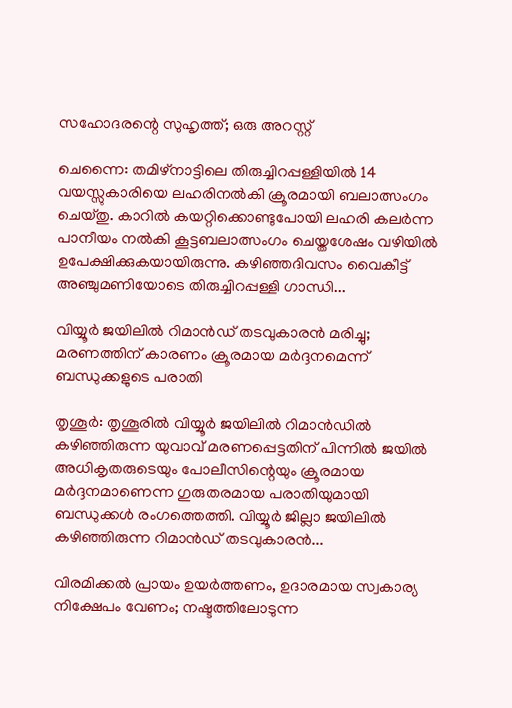സഹോദരന്റെ സുഹൃത്ത്; ഒരു അറസ്റ്റ്

ചെന്നൈ: തമിഴ്നാട്ടിലെ തിരുച്ചിറപ്പള്ളിയിൽ 14 വയസ്സുകാരിയെ ലഹരിനൽകി ക്രൂരമായി ബലാത്സംഗം ചെയ്തു. കാറിൽ കയറ്റിക്കൊണ്ടുപോയി ലഹരി കലർന്ന പാനീയം നൽകി കൂട്ടബലാത്സംഗം ചെയ്തശേഷം വഴിയിൽ ഉപേക്ഷിക്കുകയായിരുന്നു. കഴിഞ്ഞദിവസം വൈകീട്ട് അഞ്ചുമണിയോടെ തിരുച്ചിറപ്പള്ളി ഗാന്ധി...

വിയ്യൂർ ജയിലിൽ റിമാൻഡ് തടവുകാരൻ മരിച്ചു; മരണത്തിന് കാരണം ക്രൂരമായ മർദ്ദനമെന്ന് ബന്ധുക്കളുടെ പരാതി

തൃശൂർ: തൃശൂരിൽ വിയ്യൂർ ജയിലിൽ റിമാൻഡിൽ കഴിഞ്ഞിരുന്ന യുവാവ് മരണപ്പെട്ടതിന് പിന്നിൽ ജയിൽ അധികൃതരുടെയും പോലീസിന്റെയും ക്രൂരമായ മർദ്ദനമാണെന്ന ഗുരുതരമായ പരാതിയുമായി ബന്ധുക്കൾ രംഗത്തെത്തി. വിയ്യൂർ ജില്ലാ ജയിലിൽ കഴിഞ്ഞിരുന്ന റിമാൻഡ് തടവുകാരൻ...

വിരമിക്കൽ പ്രായം ഉയർത്തണം, ഉദാരമായ സ്വകാര്യ നിക്ഷേപം വേണം; നഷ്ടത്തിലോടുന്ന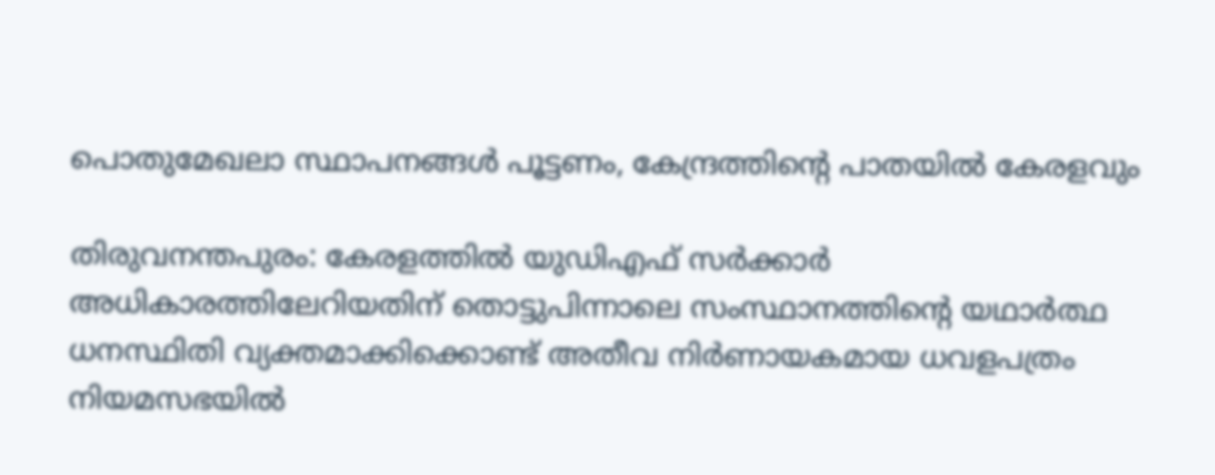പൊതുമേഖലാ സ്ഥാപനങ്ങള്‍ പൂട്ടണം, കേന്ദ്രത്തിന്റെ പാതയില്‍ കേരളവും

തിരുവനന്തപുരം: കേരളത്തിൽ യുഡിഎഫ് സർക്കാർ അധികാരത്തിലേറിയതിന് തൊട്ടുപിന്നാലെ സംസ്ഥാനത്തിന്റെ യഥാർത്ഥ ധനസ്ഥിതി വ്യക്തമാക്കിക്കൊണ്ട് അതീവ നിർണായകമായ ധവളപത്രം നിയമസഭയിൽ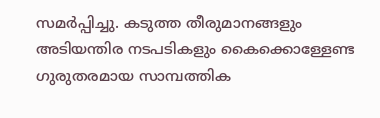സമർപ്പിച്ചു. കടുത്ത തീരുമാനങ്ങളും അടിയന്തിര നടപടികളും കൈക്കൊള്ളേണ്ട ഗുരുതരമായ സാമ്പത്തിക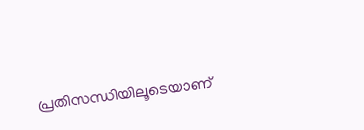പ്രതിസന്ധിയിലൂടെയാണ്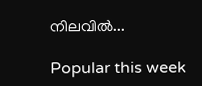നിലവിൽ...

Popular this week